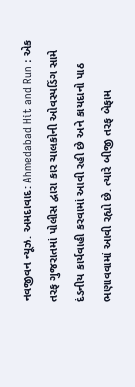નવજીવન ન્યૂઝ. અમદાવાદ: Ahmedabad Hit and Run : એક તરફ ગુજરાતમાં પોલીસ દ્વારા કાર ચાલકોની ઓવસ્પડિંગ સામે દંડનીય કાર્યવાહી કરવામાં આવી રહી છે અને કાયદાનો પાઠ ભણાવવામાં આવી રહ્યો છે. ત્યારે બીજી તરફ બેફામ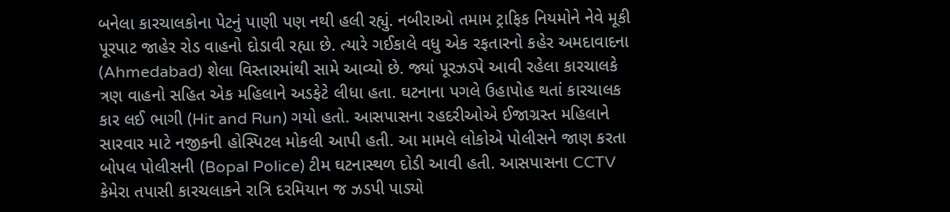બનેલા કારચાલકોના પેટનું પાણી પણ નથી હલી રહ્યું. નબીરાઓ તમામ ટ્રાફિક નિયમોને નેવે મૂકી પૂરપાટ જાહેર રોડ વાહનો દોડાવી રહ્યા છે. ત્યારે ગઈકાલે વધુ એક રફતારનો કહેર અમદાવાદના (Ahmedabad) શેલા વિસ્તારમાંથી સામે આવ્યો છે. જ્યાં પૂરઝડપે આવી રહેલા કારચાલકે ત્રણ વાહનો સહિત એક મહિલાને અડફેટે લીધા હતા. ઘટનાના પગલે ઉહાપોહ થતાં કારચાલક કાર લઈ ભાગી (Hit and Run) ગયો હતો. આસપાસના રહદરીઓએ ઈજાગ્રસ્ત મહિલાને સારવાર માટે નજીકની હોસ્પિટલ મોકલી આપી હતી. આ મામલે લોકોએ પોલીસને જાણ કરતા બોપલ પોલીસની (Bopal Police) ટીમ ઘટનાસ્થળ દોડી આવી હતી. આસપાસના CCTV કેમેરા તપાસી કારચલાકને રાત્રિ દરમિયાન જ ઝડપી પાડ્યો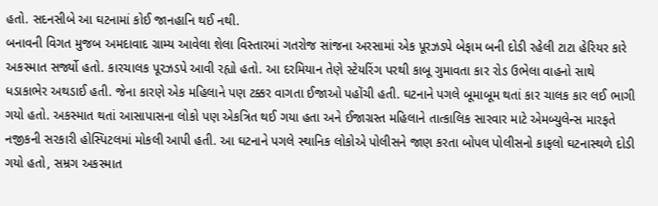હતો. સદનસીબે આ ઘટનામાં કોઈ જાનહાનિ થઈ નથી.
બનાવની વિગત મુજબ અમદાવાદ ગ્રામ્ય આવેલા શેલા વિસ્તારમાં ગતરોજ સાંજના અરસામાં એક પૂરઝડપે બેફામ બની દોડી રહેલી ટાટા હેરિયર કારે અકસ્માત સર્જ્યો હતો. કારચાલક પૂરઝડપે આવી રહ્યો હતો. આ દરમિયાન તેણે સ્ટેયરિંગ પરથી કાબૂ ગુમાવતા કાર રોડ ઉભેલા વાહનો સાથે ધડાકાભેર અથડાઈ હતી. જેના કારણે એક મહિલાને પણ ટક્કર વાગતા ઈજાઓ પહોંચી હતી. ઘટનાને પગલે બૂમાબૂમ થતાં કાર ચાલક કાર લઈ ભાગી ગયો હતો. અકસ્માત થતાં આસાપાસના લોકો પણ એકત્રિત થઈ ગયા હતા અને ઈજાગ્રસ્ત મહિલાને તાત્કાલિક સારવાર માટે એમબ્યુલેન્સ મારફતે નજીકની સરકારી હોસ્પિટલમાં મોકલી આપી હતી. આ ઘટનાને પગલે સ્થાનિક લોકોએ પોલીસને જાણ કરતા બોપલ પોલીસનો કાફલો ઘટનાસ્થળે દોડી ગયો હતો, સમ્રગ અકસ્માત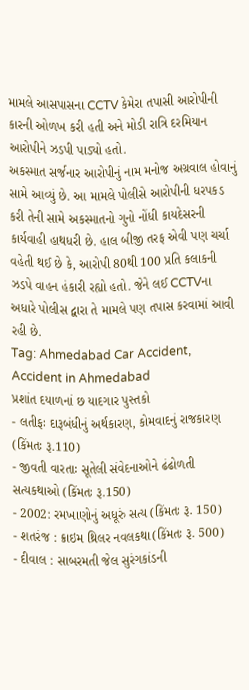મામલે આસપાસના CCTV કેમેરા તપાસી આરોપીની કારની ઓળખ કરી હતી અને મોડી રાત્રિ દરમિયાન આરોપીને ઝડપી પાડ્યો હતો.
અકસ્માત સર્જનાર આરોપીનું નામ મનોજ અગ્રવાલ હોવાનું સામે આવ્યું છે. આ મામલે પોલીસે આરોપીની ધરપકડ કરી તેની સામે અકસ્માતનો ગુનો નોંધી કાયદેસરની કાર્યવાહી હાથધરી છે. હાલ બીજી તરફ એવી પણ ચર્ચા વહેતી થઈ છે કે, આરોપી 80થી 100 પ્રતિ કલાકની ઝડપે વાહન હંકારી રહ્યો હતો. જેને લઈ CCTVના અધારે પોલીસ દ્વારા તે મામલે પણ તપાસ કરવામાં આવી રહી છે.
Tag: Ahmedabad Car Accident, Accident in Ahmedabad
પ્રશાંત દયાળનાં છ યાદગાર પુસ્તકો
- લતીફઃ દારૂબંધીનું અર્થકારણ, કોમવાદનું રાજકારણ (કિંમતઃ રૂ.110)
- જીવતી વારતાઃ સૂતેલી સંવેદનાઓને ઢંઢોળતી સત્યકથાઓ (કિંમતઃ રૂ.150)
- 2002: રમખાણોનું અધૂરું સત્ય (કિંમતઃ રૂ. 150)
- શતરંજ : ક્રાઇમ થ્રિલર નવલકથા(કિંમતઃ રૂ. 500)
- દીવાલ : સાબરમતી જેલ સુરંગકાંડની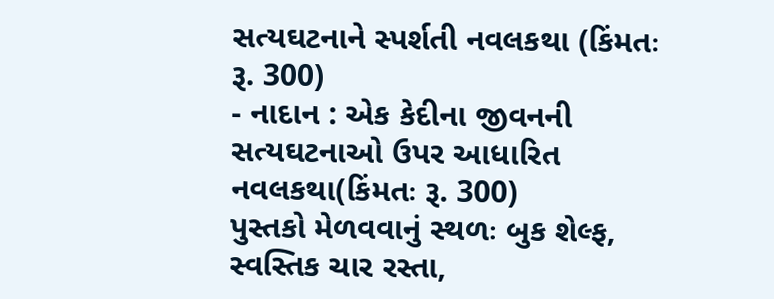સત્યઘટનાને સ્પર્શતી નવલકથા (કિંમતઃ રૂ. 300)
- નાદાન : એક કેદીના જીવનની સત્યઘટનાઓ ઉપર આધારિત નવલકથા(કિંમતઃ રૂ. 300)
પુસ્તકો મેળવવાનું સ્થળઃ બુક શેલ્ફ, સ્વસ્તિક ચાર રસ્તા,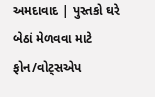અમદાવાદ | પુસ્તકો ઘરે બેઠાં મેળવવા માટે ફોન/વોટ્સએપ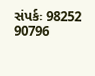સંપર્કઃ 98252 90796